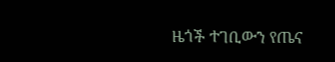ዜጎች ተገቢውን የጤና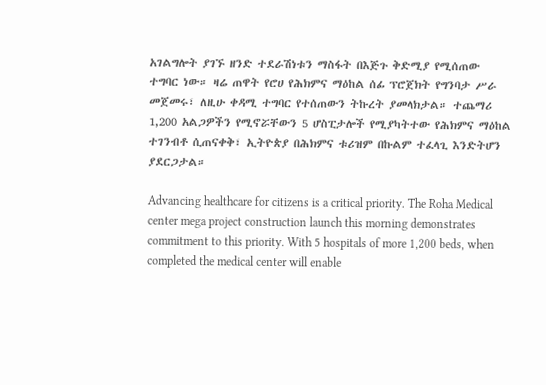አገልግሎት ያገኙ ዘንድ ተደራሽነቱን ማስፋት በእጅጉ ቅድሚያ የሚሰጠው ተግባር ነው። ዛሬ ጠዋት የሮሀ የሕክምና ማዕከል ሰፊ ፕሮጀክት የግንባታ ሥራ መጀመሩ፣ ለዚሁ ቀዳሚ ተግባር የተሰጠውን ትኩረት ያመላክታል። ተጨማሪ 1,200 አልጋዎችን የሚኖሯቸውን 5 ሆስፒታሎች የሚያካትተው የሕክምና ማዕከል ተገንብቶ ሲጠናቀቅ፣ ኢትዮጵያ በሕክምና ቱሪዝም በኩልም ተፈላጊ እንድትሆን ያደርጋታል።

Advancing healthcare for citizens is a critical priority. The Roha Medical center mega project construction launch this morning demonstrates commitment to this priority. With 5 hospitals of more 1,200 beds, when completed the medical center will enable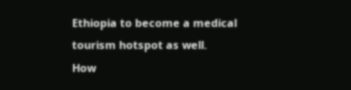Ethiopia to become a medical tourism hotspot as well.
How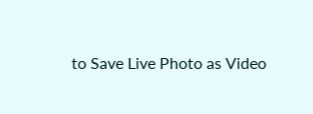to Save Live Photo as Video